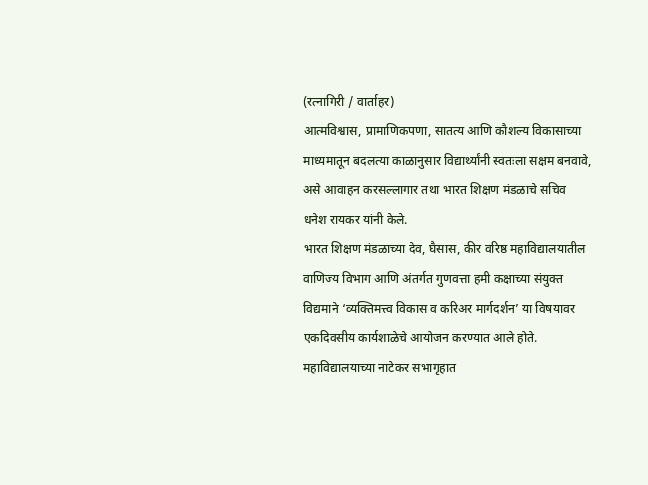(रत्नागिरी / वार्ताहर)
आत्मविश्वास, प्रामाणिकपणा, सातत्य आणि कौशल्य विकासाच्या माध्यमातून बदलत्या काळानुसार विद्यार्थ्यांनी स्वतःला सक्षम बनवावे, असे आवाहन करसल्लागार तथा भारत शिक्षण मंडळाचे सचिव धनेश रायकर यांनी केले.
भारत शिक्षण मंडळाच्या देव, घैसास, कीर वरिष्ठ महाविद्यालयातील वाणिज्य विभाग आणि अंतर्गत गुणवत्ता हमी कक्षाच्या संयुक्त विद्यमाने ‘व्यक्तिमत्त्व विकास व करिअर मार्गदर्शन’ या विषयावर एकदिवसीय कार्यशाळेचे आयोजन करण्यात आले होते. महाविद्यालयाच्या नाटेकर सभागृहात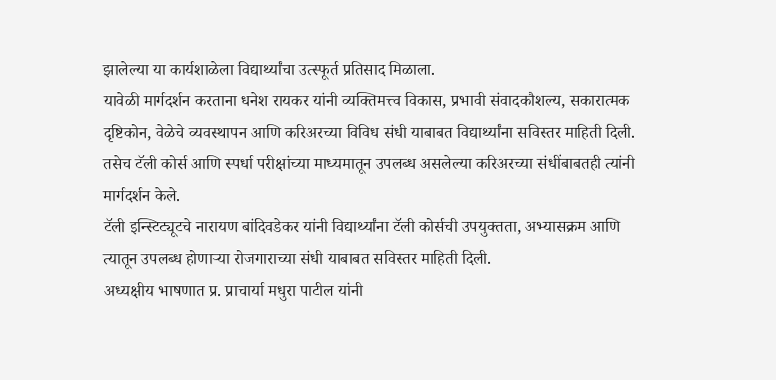झालेल्या या कार्यशाळेला विद्यार्थ्यांचा उत्स्फूर्त प्रतिसाद मिळाला.
यावेळी मार्गदर्शन करताना धनेश रायकर यांनी व्यक्तिमत्त्व विकास, प्रभावी संवादकौशल्य, सकारात्मक दृष्टिकोन, वेळेचे व्यवस्थापन आणि करिअरच्या विविध संधी याबाबत विद्यार्थ्यांना सविस्तर माहिती दिली. तसेच टॅली कोर्स आणि स्पर्धा परीक्षांच्या माध्यमातून उपलब्ध असलेल्या करिअरच्या संधींबाबतही त्यांनी मार्गदर्शन केले.
टॅली इन्स्टिट्यूटचे नारायण बांदिवडेकर यांनी विद्यार्थ्यांना टॅली कोर्सची उपयुक्तता, अभ्यासक्रम आणि त्यातून उपलब्ध होणाऱ्या रोजगाराच्या संधी याबाबत सविस्तर माहिती दिली.
अध्यक्षीय भाषणात प्र. प्राचार्या मधुरा पाटील यांनी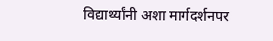विद्यार्थ्यांनी अशा मार्गदर्शनपर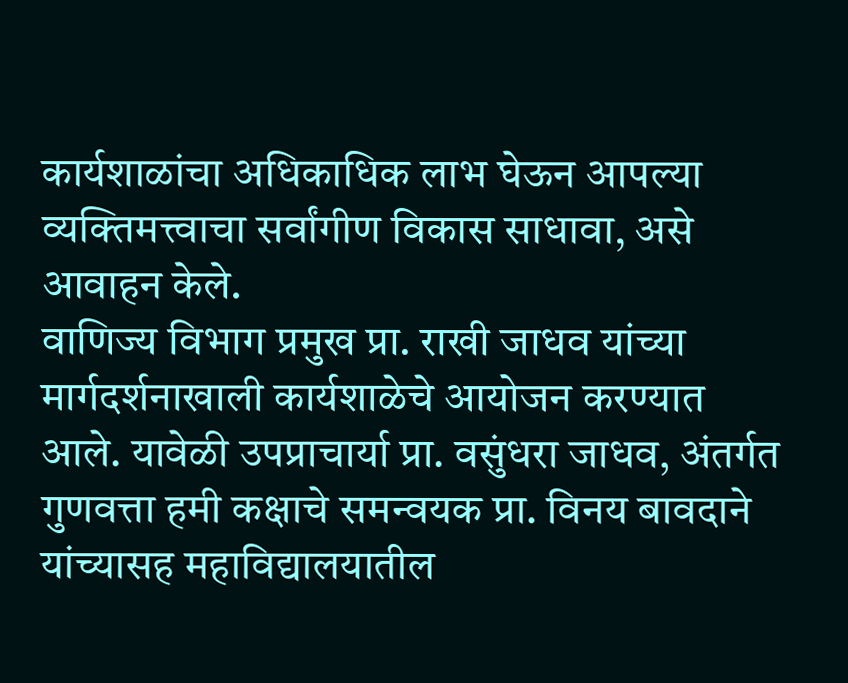कार्यशाळांचा अधिकाधिक लाभ घेऊन आपल्या व्यक्तिमत्त्वाचा सर्वांगीण विकास साधावा, असे आवाहन केले.
वाणिज्य विभाग प्रमुख प्रा. राखी जाधव यांच्या मार्गदर्शनाखाली कार्यशाळेचे आयोजन करण्यात आले. यावेळी उपप्राचार्या प्रा. वसुंधरा जाधव, अंतर्गत गुणवत्ता हमी कक्षाचे समन्वयक प्रा. विनय बावदाने यांच्यासह महाविद्यालयातील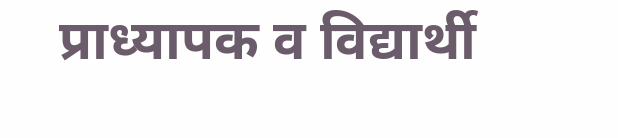प्राध्यापक व विद्यार्थी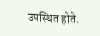उपस्थित होते.